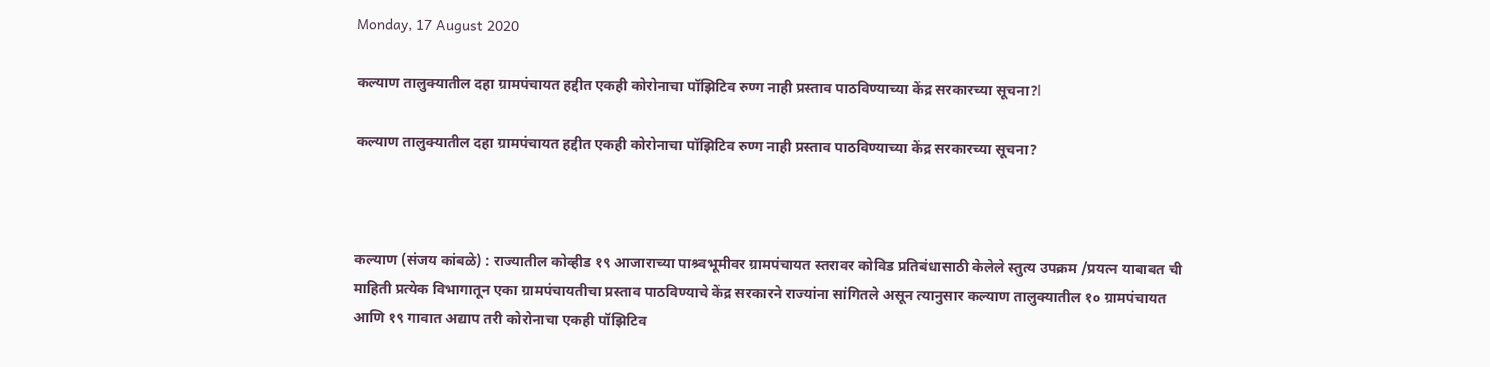Monday, 17 August 2020

कल्याण तालुक्यातील दहा ग्रामपंचायत हद्दीत एकही कोरोनाचा पॉझिटिव रुण्ग नाही प्रस्ताव पाठविण्याच्या केंद्र सरकारच्या सूचना?l

कल्याण तालुक्यातील दहा ग्रामपंचायत हद्दीत एकही कोरोनाचा पॉझिटिव रुण्ग नाही प्रस्ताव पाठविण्याच्या केंद्र सरकारच्या सूचना?



कल्याण (संजय कांबळे) : राज्यातील कोव्हीड १९ आजाराच्या पाश्र्वभूमीवर ग्रामपंचायत स्तरावर कोविड प्रतिबंधासाठी केलेले स्तुत्य उपक्रम /प्रयत्न याबाबत ची माहिती प्रत्येक विभागातून एका ग्रामपंचायतीचा प्रस्ताव पाठविण्याचे केंद्र सरकारने राज्यांना सांगितले असून त्यानुसार कल्याण तालुक्यातील १० ग्रामपंचायत आणि १९ गावात अद्याप तरी कोरोनाचा एकही पॉझिटिव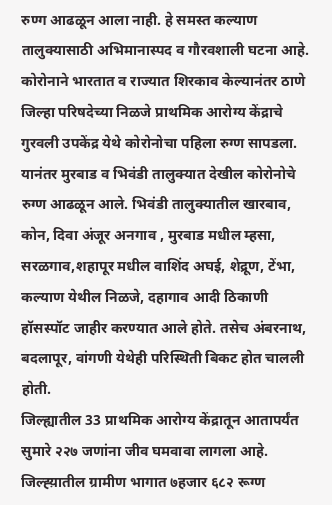रुण्ग आढळून आला नाही. हे समस्त कल्याण तालुक्यासाठी अभिमानास्पद व गौरवशाली घटना आहे.
कोरोनाने भारतात व राज्यात शिरकाव केल्यानंतर ठाणे जिल्हा परिषदेच्या निळजे प्राथमिक आरोग्य केंद्राचे गुरवली उपकेंद्र येथे कोरोनोचा पहिला रुग्ण सापडला. यानंतर मुरबाड व भिवंडी तालुक्यात देखील कोरोनोचे रुग्ण आढळून आले. भिवंडी तालुक्यातील खारबाव, कोन, दिवा अंजूर अनगाव , मुरबाड मधील म्हसा, सरळगाव,शहापूर मधील वाशिंद अघई, शेद्रूण, टेंभा, कल्याण येथील निळजे, दहागाव आदी ठिकाणी हॉसस्पॉट जाहीर करण्यात आले होते. तसेच अंबरनाथ, बदलापूर, वांगणी येथेही परिस्थिती बिकट होत चालली होती.
जिल्ह्यातील 33 प्राथमिक आरोग्य केंद्रातून आतापर्यंत सुमारे २२७ जणांना जीव घमवावा लागला आहे. जिल्ह्य़ातील ग्रामीण भागात ७हजार ६८२ रूग्ण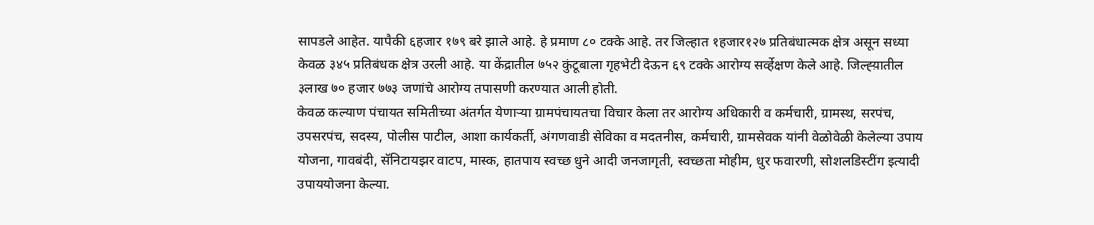सापडले आहेत. यापैकी ६हजार १७९ बरे झाले आहे. हे प्रमाण ८० टक्के आहे. तर जिल्हात १हजार१२७ प्रतिबंधात्मक क्षेत्र असून सध्या केवळ ३४५ प्रतिबंधक क्षेत्र उरली आहे. या केंद्रातील ७५२ कुंटूबाला गृहभेटी देऊन ६९ टक्के आरोग्य सर्व्हेक्षण केले आहे. जिल्ह्य़ातील ३लाख ७० हजार ७७३ जणांचे आरोग्य तपासणी करण्यात आली होती.
केवळ कल्याण पंचायत समितीच्या अंतर्गत येणाऱ्या ग्रामपंचायतचा विचार केला तर आरोग्य अधिकारी व कर्मचारी, ग्रामस्थ, सरपंच, उपसरपंच, सदस्य, पोलीस पाटील, आशा कार्यकर्ती, अंगणवाडी सेविका व मदतनीस, कर्मचारी, ग्रामसेवक यांनी वेळोवेळी केलेल्या उपाय योजना, गावबंदी, सॅनिटायझर वाटप, मास्क, हातपाय स्वच्छ धुने आदी जनजागृती, स्वच्छता मोहीम, धुर फवारणी, सोशलडिस्टींग इत्यादी उपाययोजना केल्या.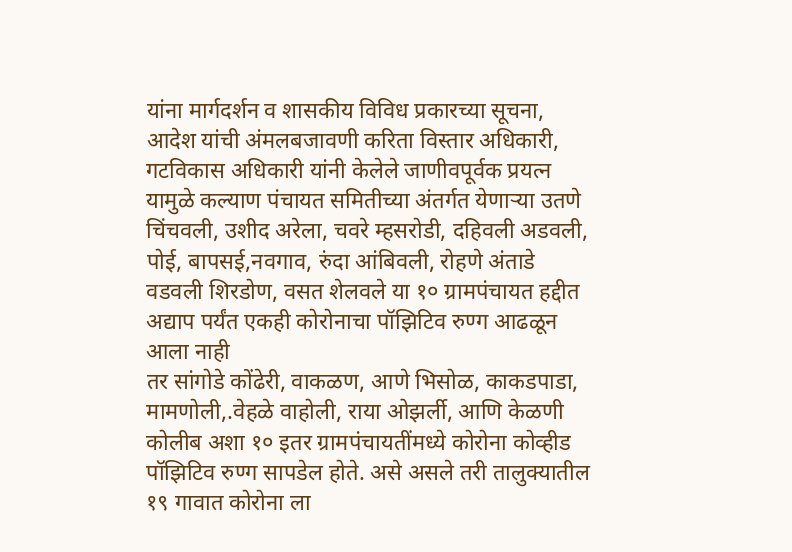यांना मार्गदर्शन व शासकीय विविध प्रकारच्या सूचना, आदेश यांची अंमलबजावणी करिता विस्तार अधिकारी, गटविकास अधिकारी यांनी केलेले जाणीवपूर्वक प्रयत्न यामुळे कल्याण पंचायत समितीच्या अंतर्गत येणाऱ्या उतणे चिंचवली, उशीद अरेला, चवरे म्हसरोडी, दहिवली अडवली, पोई, बापसई,नवगाव, रुंदा आंबिवली, रोहणे अंताडे वडवली शिरडोण, वसत शेलवले या १० ग्रामपंचायत हद्दीत अद्याप पर्यंत एकही कोरोनाचा पॉझिटिव रुण्ग आढळून आला नाही
तर सांगोडे कोंढेरी, वाकळण, आणे भिसोळ, काकडपाडा, मामणोली,.वेहळे वाहोली, राया ओझर्ली, आणि केळणी कोलीब अशा १० इतर ग्रामपंचायतींमध्ये कोरोना कोव्हीड पॉझिटिव रुण्ग सापडेल होते. असे असले तरी तालुक्यातील १९ गावात कोरोना ला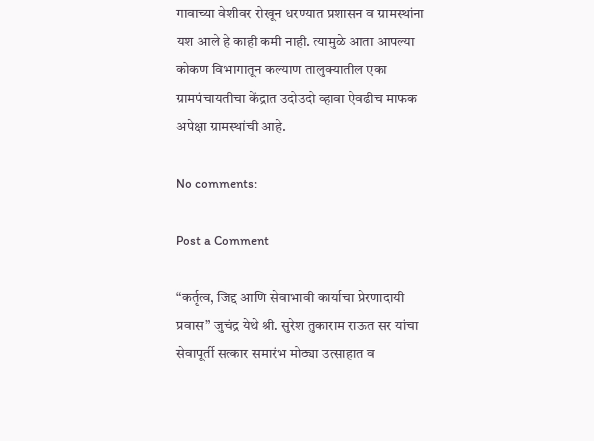गावाच्या वेशीवर रोखून धरण्यात प्रशासन व ग्रामस्थांना यश आले हे काही कमी नाही. त्यामुळे आता आपल्या कोकण विभागातून कल्याण तालुक्यातील एका ग्रामपंचायतीचा केंद्रात उदोउदो व्हावा ऐवढीच माफक अपेक्षा ग्रामस्थांची आहे.

No comments:

Post a Comment

“कर्तृत्व, जिद्द आणि सेवाभावी कार्याचा प्रेरणादायी प्रवास” जुचंद्र येथे श्री. सुरेश तुकाराम राऊत सर यांचा सेवापूर्ती सत्कार समारंभ मोठ्या उत्साहात व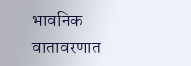भावनिक वातावरणात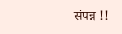संपन्न !!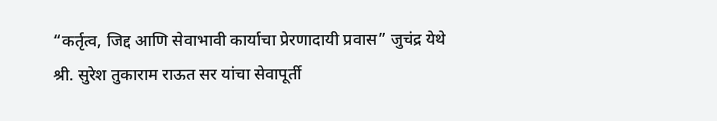“कर्तृत्व, जिद्द आणि सेवाभावी कार्याचा प्रेरणादायी प्रवास” जुचंद्र येथे श्री. सुरेश तुकाराम राऊत सर यांचा सेवापूर्ती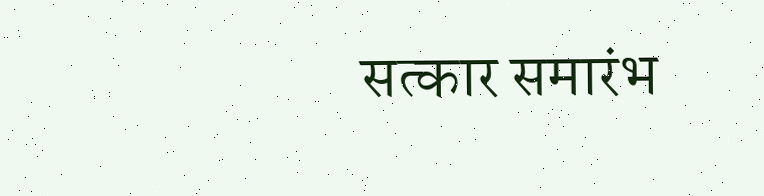सत्कार समारंभ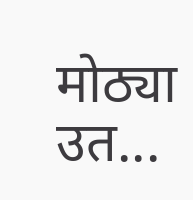मोठ्या उत...